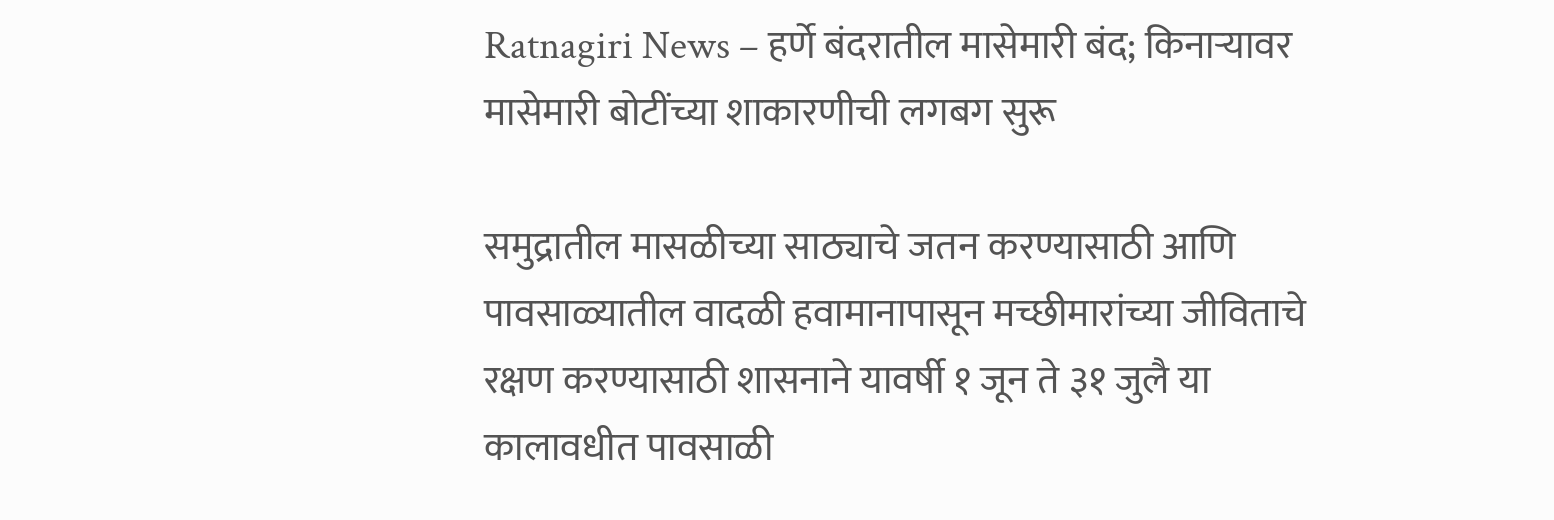Ratnagiri News – हर्णे बंदरातील मासेमारी बंद; किनाऱ्यावर मासेमारी बोटींच्या शाकारणीची लगबग सुरू

समुद्रातील मासळीच्या साठ्याचे जतन करण्यासाठी आणि पावसाळ्यातील वादळी हवामानापासून मच्छीमारांच्या जीविताचे रक्षण करण्यासाठी शासनाने यावर्षी १ जून ते ३१ जुलै या कालावधीत पावसाळी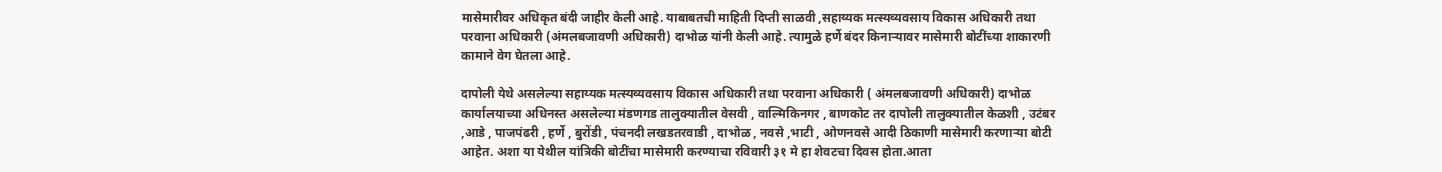मासेमारीवर अधिकृत बंदी जाहीर केली आहे. याबाबतची माहिती दिप्ती साळवी ,सहाय्यक मत्स्यव्यवसाय विकास अधिकारी तथा परवाना अधिकारी (अंमलबजावणी अधिकारी) दाभोळ यांनी केली आहे. त्यामुळे हर्णे बंदर किनाऱ्यावर मासेमारी बोटींच्या शाकारणी कामाने वेग घेतला आहे.

दापोली येथे असलेल्या सहाय्यक मत्स्यव्यवसाय विकास अधिकारी तथा परवाना अधिकारी ( अंमलबजावणी अधिकारी) दाभोळ कार्यालयाच्या अधिनस्त असलेल्या मंडणगड तालुक्यातील वेसवी , वाल्मिकिनगर , बाणकोट तर दापोली तालुक्यातील केळशी , उटंबर ,आडे , पाजपंढरी , हर्णे , बुरोंडी , पंचनदी लखडतरवाडी , दाभोळ , नवसे ,भाटी , ओणनवसे आदी ठिकाणी मासेमारी करणाऱ्या बोटी आहेत. अशा या येथील यांत्रिकी बोटींचा मासेमारी करण्याचा रविवारी ३१ मे हा शेवटचा दिवस होता.आता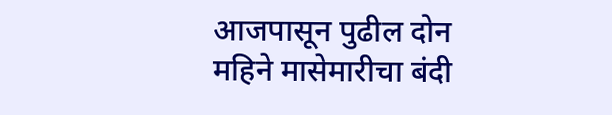आजपासून पुढील दोन महिने मासेमारीचा बंदी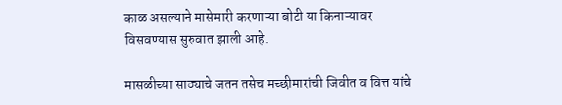काळ असल्याने मासेमारी करणाऱ्या बोटी या किनाऱ्यावर विसवण्यास सुरुवात झाली आहे.

मासळीच्या साठ्याचे जतन तसेच मच्छीमारांची जिवीत व वित्त यांचे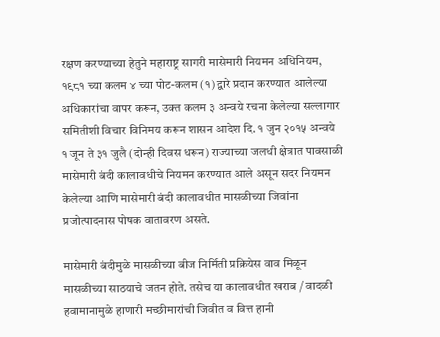रक्षण करण्याच्या हेतुने महाराष्ट्र सागरी मासेमारी नियमन अधिनियम, १९८१ च्या कलम ४ च्या पोट-कलम (१) द्वारे प्रदान करण्यात आलेल्या अधिकारांचा वापर करून, उक्त कलम ३ अन्वये रचना केलेल्या सल्लागार समितीशी विचार विनिमय करून शासन आदेश दि. १ जुन २०१५ अन्वये १ जून ते ३१ जुलै (दोन्ही दिवस धरून) राज्याच्या जलधी क्षेत्रात पावसाळी मासेमारी बंदी कालावधीचे नियमन करण्यात आले असून सदर नियमन केलेल्या आणि मासेमारी बंदी कालावधीत मासळीच्या जिवांना प्रजोत्पादनास पोषक वातावरण असते.

मासेमारी बंदीमुळे मासळीच्या बीज निर्मिती प्रक्रियेस वाव मिळून मासळीच्या साठयाचे जतन होते. तसेच या कालावधीत खराब / वादळी हवामानामुळे हाणारी मच्छीमारांची जिवीत व वित्त हानी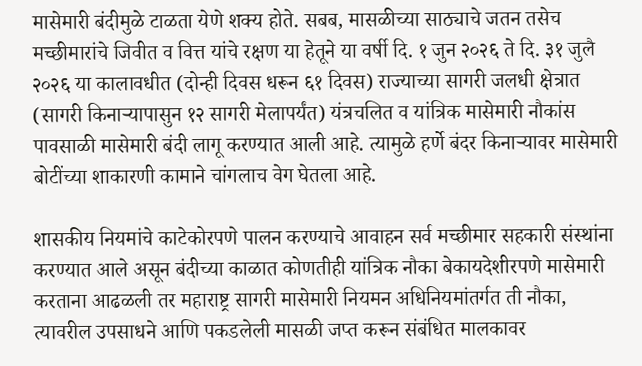मासेमारी बंदीमुळे टाळता येणे शक्य होते. सबब, मासळीच्या साठ्याचे जतन तसेच मच्छीमारांचे जिवीत व वित्त यांचे रक्षण या हेतूने या वर्षी दि. १ जुन २०२६ ते दि. ३१ जुलै २०२६ या कालावधीत (दोन्ही दिवस धरून ६१ दिवस) राज्याच्या सागरी जलधी क्षेत्रात (सागरी किनाऱ्यापासुन १२ सागरी मेलापर्यंत) यंत्रचलित व यांत्रिक मासेमारी नौकांस पावसाळी मासेमारी बंदी लागू करण्यात आली आहे. त्यामुळे हर्णे बंदर किनाऱ्यावर मासेमारी बोटींच्या शाकारणी कामाने चांगलाच वेग घेतला आहे.

शासकीय नियमांचे काटेकोरपणे पालन करण्याचे आवाहन सर्व मच्छीमार सहकारी संस्थांना करण्यात आले असून बंदीच्या काळात कोणतीही यांत्रिक नौका बेकायदेशीरपणे मासेमारी करताना आढळली तर महाराष्ट्र सागरी मासेमारी नियमन अधिनियमांतर्गत ती नौका, त्यावरील उपसाधने आणि पकडलेली मासळी जप्त करून संबंधित मालकावर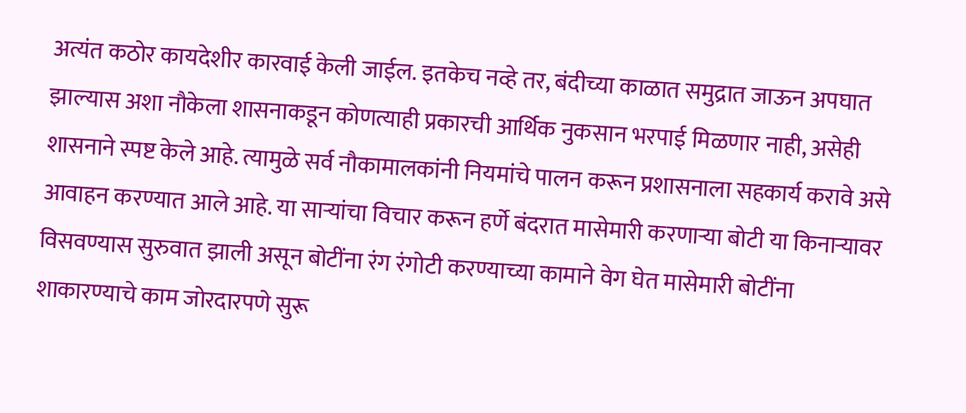अत्यंत कठोर कायदेशीर कारवाई केली जाईल. इतकेच नव्हे तर, बंदीच्या काळात समुद्रात जाऊन अपघात झाल्यास अशा नौकेला शासनाकडून कोणत्याही प्रकारची आर्थिक नुकसान भरपाई मिळणार नाही, असेही शासनाने स्पष्ट केले आहे. त्यामुळे सर्व नौकामालकांनी नियमांचे पालन करून प्रशासनाला सहकार्य करावे असे आवाहन करण्यात आले आहे. या साऱ्यांचा विचार करून हर्णे बंदरात मासेमारी करणाऱ्या बोटी या किनाऱ्यावर विसवण्यास सुरुवात झाली असून बोटींना रंग रंगोटी करण्याच्या कामाने वेग घेत मासेमारी बोटींना शाकारण्याचे काम जोरदारपणे सुरू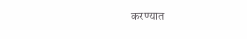करण्यात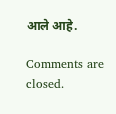आले आहे.

Comments are closed.